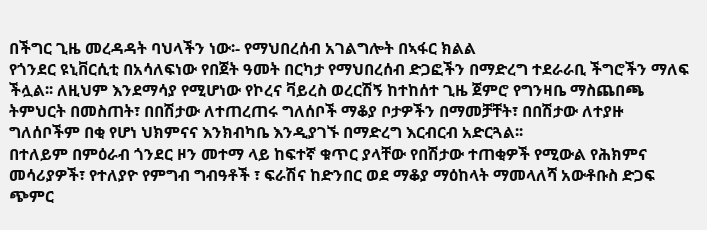በችግር ጊዜ መረዳዳት ባህላችን ነው፡- የማህበረሰብ አገልግሎት በኣፋር ክልል
የጎንደር ዩኒቨርሲቲ በአሳለፍነው የበጀት ዓመት በርካታ የማህበረሰብ ድጋፎችን በማድረግ ተደራራቢ ችግሮችን ማለፍ ችሏል፡፡ ለዚህም እንደማሳያ የሚሆነው የኮረና ቫይረስ ወረርሽኝ ከተከሰተ ጊዜ ጀምሮ የግንዛቤ ማስጨበጫ ትምህርት በመስጠት፣ በበሽታው ለተጠረጠሩ ግለሰቦች ማቆያ ቦታዎችን በማመቻቸት፣ በበሽታው ለተያዙ ግለሰቦችም በቂ የሆነ ህክምናና እንክብካቤ እንዲያገኙ በማድረግ እርብርብ አድርጓል፡፡
በተለይም በምዕራብ ጎንደር ዞን መተማ ላይ ከፍተኛ ቁጥር ያላቸው የበሽታው ተጠቂዎች የሚውል የሕክምና መሳሪያዎች፣ የተለያዮ የምግብ ግብዓቶች ፣ ፍራሽና ከድንበር ወደ ማቆያ ማዕከላት ማመላለሻ አውቶቡስ ድጋፍ ጭምር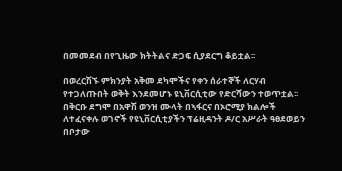በመመደብ በየጊዜው ክትትልና ድጋፍ ሲያደርግ ቆይቷል፡፡

በወረርሽኙ ምክንያት አቅመ ደካሞችና የቀን ሰራተኞች ለርሃብ የተጋለጡበት ወቅት እንደመሆኑ ዩኒቨርሲቲው የድርሻውን ተወጥቷል፡፡
በቅርቡ ደግሞ በአዋሽ ወንዝ ሙላት በኣፋርና በኦሮሚያ ክልሎች ለተፈናቀሉ ወገኖች የዩኒቨርሲቲያችን ፕሬዚዳንት ዶ/ር አሥራት ዓፀደወይን በቦታው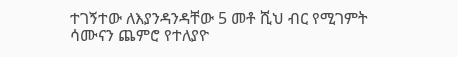ተገኝተው ለእያንዳንዳቸው 5 መቶ ሺህ ብር የሚገምት ሳሙናን ጨምሮ የተለያዮ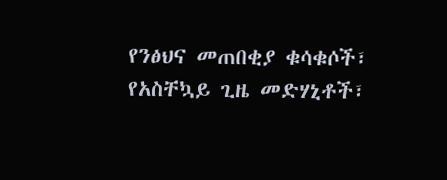የንፅህና መጠበቂያ ቁሳቁሶች፣ የአስቸኳይ ጊዜ መድሃኒቶች፣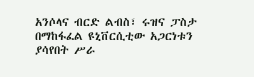አንሶላና ብርድ ልብስ፣ ሩዝና ፓስታ በማከፋፈል ዩኒቨርሲቲው አጋርነቱን ያሳየበት ሥራ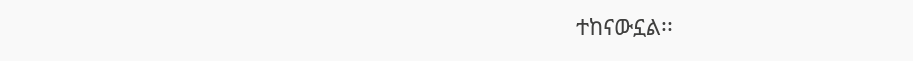ተከናውኗል፡፡